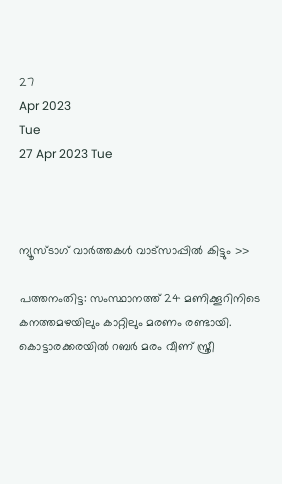27
Apr 2023
Tue
27 Apr 2023 Tue



ന്യൂസ്ടാഗ് വാര്‍ത്തകള്‍ വാട്‌സാപ്പില്‍ കിട്ടും >>

പത്തനംതിട്ട: സംസ്ഥാനത്ത് 24 മണിക്കൂറിനിടെ കനത്തമഴയിലും കാറ്റിലും മരണം രണ്ടായി. കൊട്ടാരക്കരയില്‍ റബര്‍ മരം വീണ് സ്ത്രീ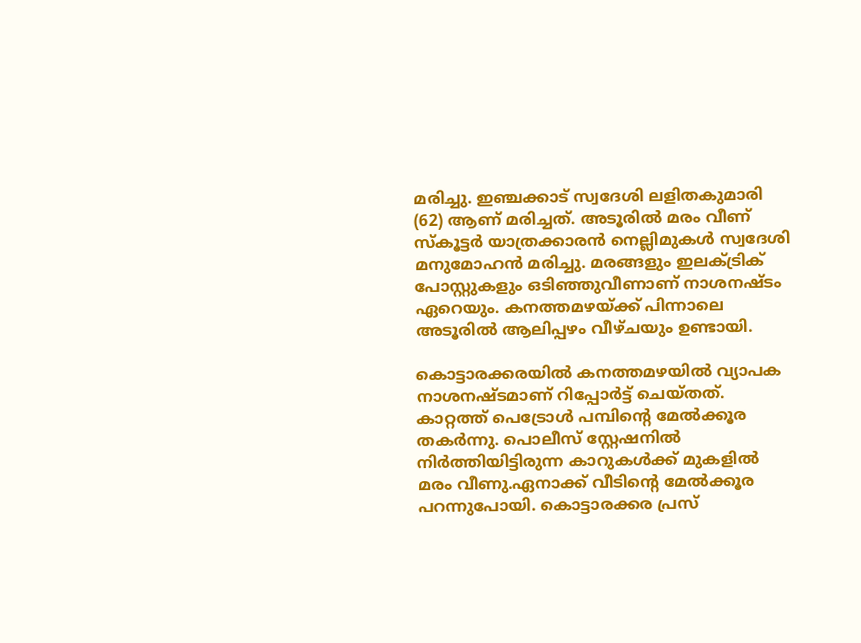മരിച്ചു. ഇഞ്ചക്കാട് സ്വദേശി ലളിതകുമാരി (62) ആണ് മരിച്ചത്. അടൂരില്‍ മരം വീണ് സ്‌കൂട്ടര്‍ യാത്രക്കാരന്‍ നെല്ലിമുകള്‍ സ്വദേശി മനുമോഹന്‍ മരിച്ചു. മരങ്ങളും ഇലക്ട്രിക് പോസ്റ്റുകളും ഒടിഞ്ഞുവീണാണ് നാശനഷ്ടം ഏറെയും. കനത്തമഴയ്ക്ക് പിന്നാലെ അടൂരില്‍ ആലിപ്പഴം വീഴ്ചയും ഉണ്ടായി.

കൊട്ടാരക്കരയില്‍ കനത്തമഴയില്‍ വ്യാപക നാശനഷ്ടമാണ് റിപ്പോര്‍ട്ട് ചെയ്തത്. കാറ്റത്ത് പെട്രോള്‍ പമ്പിന്റെ മേല്‍ക്കൂര തകര്‍ന്നു. പൊലീസ് സ്റ്റേഷനില്‍ നിര്‍ത്തിയിട്ടിരുന്ന കാറുകള്‍ക്ക് മുകളില്‍ മരം വീണു.ഏനാക്ക് വീടിന്റെ മേല്‍ക്കൂര പറന്നുപോയി. കൊട്ടാരക്കര പ്രസ്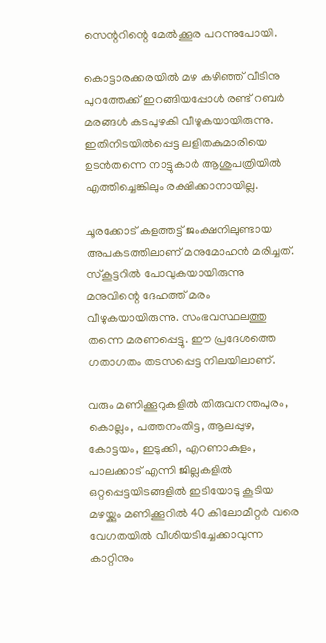സെന്ററിന്റെ മേല്‍ക്കൂര പറന്നുപോയി.

കൊട്ടാരക്കരയില്‍ മഴ കഴിഞ്ഞ് വീടിനു പുറത്തേക്ക് ഇറങ്ങിയപ്പോള്‍ രണ്ട് റബര്‍ മരങ്ങള്‍ കടപുഴകി വീഴുകയായിരുന്നു. ഇതിനിടയില്‍പ്പെട്ട ലളിതകുമാരിയെ ഉടന്‍തന്നെ നാട്ടുകാര്‍ ആശുപത്രിയില്‍ എത്തിച്ചെങ്കിലും രക്ഷിക്കാനായില്ല.

ചൂരക്കോട് കളത്തട്ട് ജംക്ഷനിലുണ്ടായ അപകടത്തിലാണ് മനുമോഹന്‍ മരിച്ചത്. സ്‌കൂട്ടറില്‍ പോവുകയായിരുന്നു മനുവിന്റെ ദേഹത്ത് മരം വീഴുകയായിരുന്നു. സംഭവസ്ഥലത്തു തന്നെ മരണപ്പെട്ടു. ഈ പ്രദേശത്തെ ഗതാഗതം തടസപ്പെട്ട നിലയിലാണ്.

വരും മണിക്കൂറുകളില്‍ തിരുവനന്തപുരം, കൊല്ലം, പത്തനംതിട്ട, ആലപ്പുഴ, കോട്ടയം, ഇടുക്കി, എറണാകുളം, പാലക്കാട് എന്നി ജില്ലകളില്‍ ഒറ്റപ്പെട്ടയിടങ്ങളില്‍ ഇടിയോടു കൂടിയ മഴയ്ക്കും മണിക്കൂറില്‍ 40 കിലോമീറ്റര്‍ വരെ വേഗതയില്‍ വീശിയടിച്ചേക്കാവുന്ന കാറ്റിനും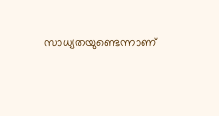സാധ്യതയുണ്ടെന്നാണ്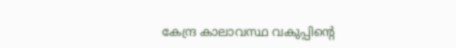കേന്ദ്ര കാലാവസ്ഥ വകുപ്പിന്റെ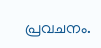പ്രവചനം.